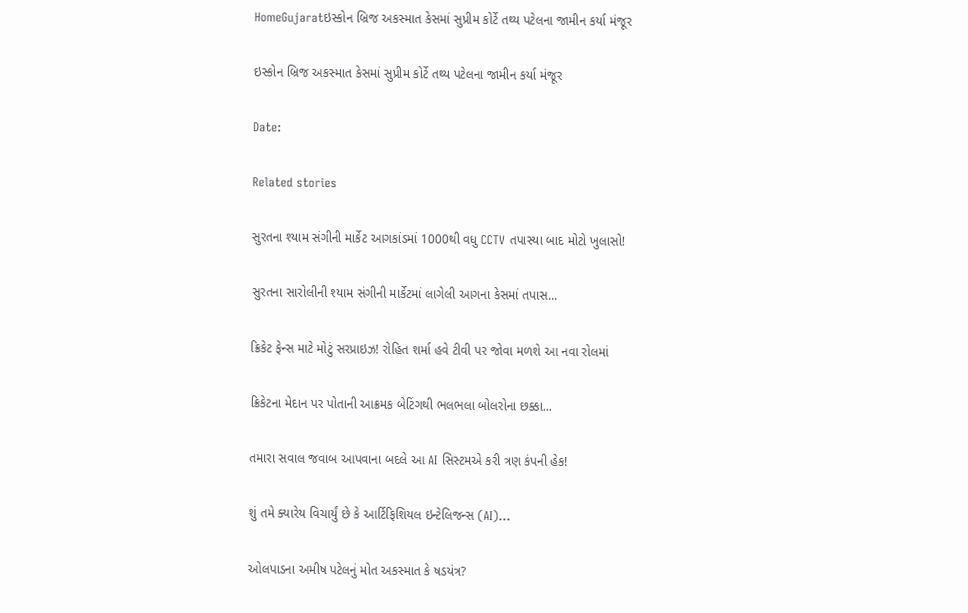HomeGujaratઇસ્કોન બ્રિજ અકસ્માત કેસમાં સુપ્રીમ કોર્ટે તથ્ય પટેલના જામીન કર્યા મંજૂર

ઇસ્કોન બ્રિજ અકસ્માત કેસમાં સુપ્રીમ કોર્ટે તથ્ય પટેલના જામીન કર્યા મંજૂર

Date:

Related stories

સુરતના શ્યામ સંગીની માર્કેટ આગકાંડમાં 1000થી વધુ CCTV તપાસ્યા બાદ મોટો ખુલાસો!

સુરતના સારોલીની શ્યામ સંગીની માર્કેટમાં લાગેલી આગના કેસમાં તપાસ...

ક્રિકેટ ફેન્સ માટે મોટું સરપ્રાઇઝ! રોહિત શર્મા હવે ટીવી પર જોવા મળશે આ નવા રોલમાં

ક્રિકેટના મેદાન પર પોતાની આક્રમક બેટિંગથી ભલભલા બોલરોના છક્કા...

તમારા સવાલ જવાબ આપવાના બદલે આ AI સિસ્ટમએ કરી ત્રણ કંપની હેક!

શું તમે ક્યારેય વિચાર્યું છે કે આર્ટિફિશિયલ ઇન્ટેલિજન્સ (AI)...

ઓલપાડના અમીષ પટેલનું મોત અકસ્માત કે ષડયંત્ર?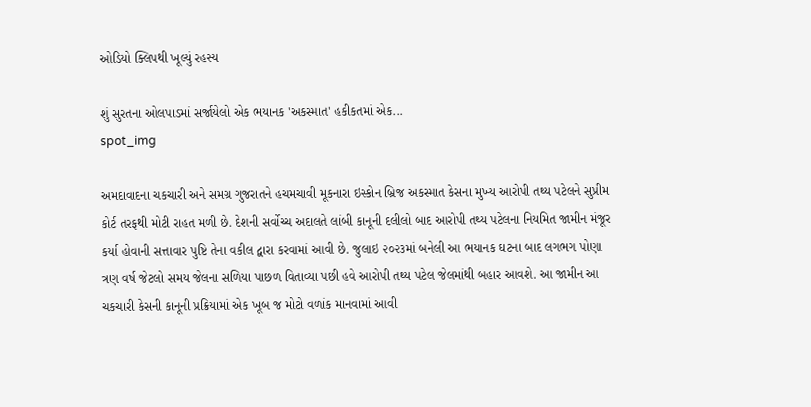ઓડિયો ક્લિપથી ખૂલ્યું રહસ્ય

શું સુરતના ઓલપાડમાં સર્જાયેલો એક ભયાનક 'અકસ્માત' હકીકતમાં એક...
spot_img

અમદાવાદના ચકચારી અને સમગ્ર ગુજરાતને હચમચાવી મૂકનારા ઇસ્કોન બ્રિજ અકસ્માત કેસના મુખ્ય આરોપી તથ્ય પટેલને સુપ્રીમ કોર્ટ તરફથી મોટી રાહત મળી છે. દેશની સર્વોચ્ચ અદાલતે લાંબી કાનૂની દલીલો બાદ આરોપી તથ્ય પટેલના નિયમિત જામીન મંજૂર કર્યા હોવાની સત્તાવાર પુષ્ટિ તેના વકીલ દ્વારા કરવામાં આવી છે. જુલાઇ ૨૦૨૩માં બનેલી આ ભયાનક ઘટના બાદ લગભગ પોણા ત્રણ વર્ષ જેટલો સમય જેલના સળિયા પાછળ વિતાવ્યા પછી હવે આરોપી તથ્ય પટેલ જેલમાંથી બહાર આવશે. આ જામીન આ ચકચારી કેસની કાનૂની પ્રક્રિયામાં એક ખૂબ જ મોટો વળાંક માનવામાં આવી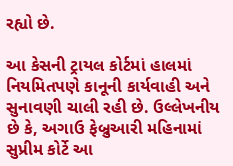રહ્યો છે.

આ કેસની ટ્રાયલ કોર્ટમાં હાલમાં નિયમિતપણે કાનૂની કાર્યવાહી અને સુનાવણી ચાલી રહી છે. ઉલ્લેખનીય છે કે, અગાઉ ફેબ્રુઆરી મહિનામાં સુપ્રીમ કોર્ટે આ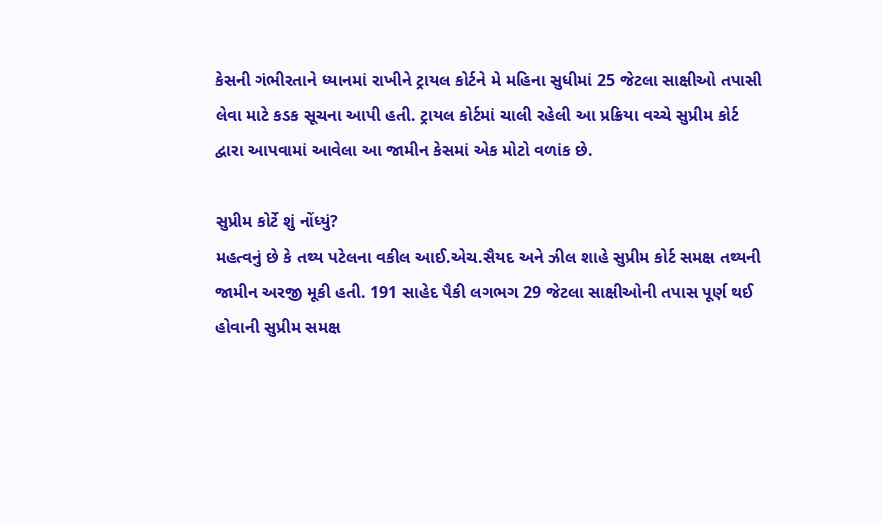કેસની ગંભીરતાને ધ્યાનમાં રાખીને ટ્રાયલ કોર્ટને મે મહિના સુધીમાં 25 જેટલા સાક્ષીઓ તપાસી લેવા માટે કડક સૂચના આપી હતી. ટ્રાયલ કોર્ટમાં ચાલી રહેલી આ પ્રક્રિયા વચ્ચે સુપ્રીમ કોર્ટ દ્વારા આપવામાં આવેલા આ જામીન કેસમાં એક મોટો વળાંક છે.

સુપ્રીમ કોર્ટે શું નોંધ્યું?
મહત્વનું છે કે તથ્ય પટેલના વકીલ આઈ.એચ.સૈયદ અને ઝીલ શાહે સુપ્રીમ કોર્ટ સમક્ષ તથ્યની જામીન અરજી મૂકી હતી. 191 સાહેદ પૈકી લગભગ 29 જેટલા સાક્ષીઓની તપાસ પૂર્ણ થઈ હોવાની સુપ્રીમ સમક્ષ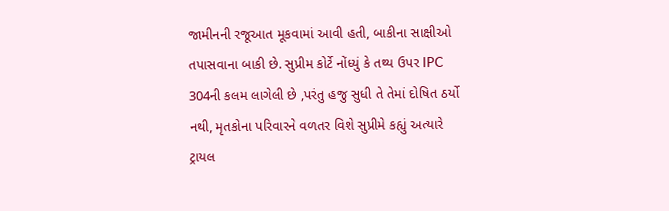જામીનની રજૂઆત મૂકવામાં આવી હતી, બાકીના સાક્ષીઓ તપાસવાના બાકી છે. સુપ્રીમ કોર્ટે નોંધ્યું કે તથ્ય ઉપર IPC 304ની કલમ લાગેલી છે ,પરંતુ હજુ સુધી તે તેમાં દોષિત ઠર્યો નથી, મૃતકોના પરિવારને વળતર વિશે સુપ્રીમે કહ્યું અત્યારે ટ્રાયલ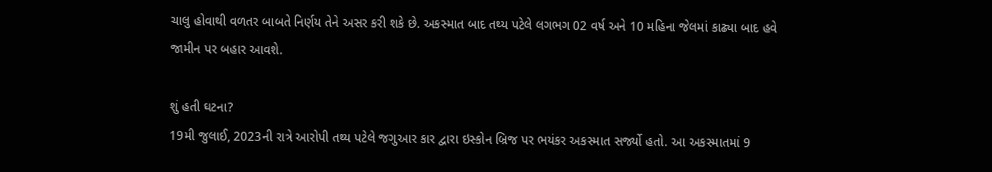ચાલુ હોવાથી વળતર બાબતે નિર્ણય તેને અસર કરી શકે છે. અકસ્માત બાદ તથ્ય પટેલે લગભગ 02 વર્ષ અને 10 મહિના જેલમાં કાઢ્યા બાદ હવે જામીન પર બહાર આવશે.

શું હતી ઘટના?
19મી જુલાઈ, 2023ની રાત્રે આરોપી તથ્ય પટેલે જગુઆર કાર દ્વારા ઇસ્કોન બ્રિજ પર ભયંકર અકસ્માત સર્જ્યો હતો. આ અકસ્માતમાં 9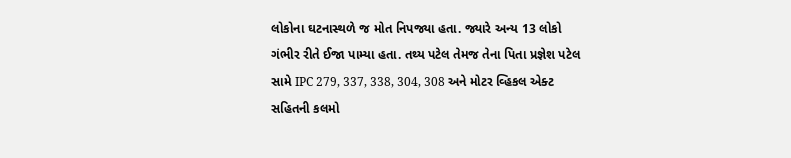લોકોના ઘટનાસ્થળે જ મોત નિપજ્યા હતા. જ્યારે અન્ય 13 લોકો ગંભીર રીતે ઈજા પામ્યા હતા. તથ્ય પટેલ તેમજ તેના પિતા પ્રજ્ઞેશ પટેલ સામે IPC 279, 337, 338, 304, 308 અને મોટર વ્હિકલ એક્ટ સહિતની કલમો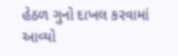હેઠળ ગુનો દાખલ કરવામાં આવ્યો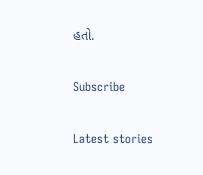હતો.

Subscribe

Latest stories